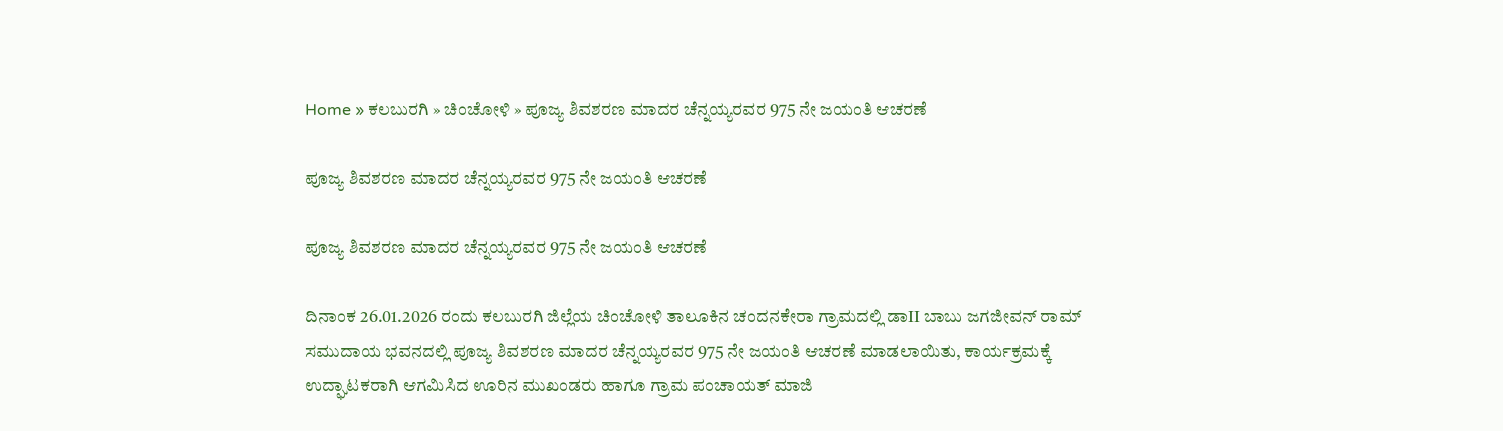Home » ಕಲಬುರಗಿ » ಚಿಂಚೋಳಿ » ಪೂಜ್ಯ ಶಿವಶರಣ ಮಾದರ ಚೆನ್ನಯ್ಯರವರ 975 ನೇ ಜಯಂತಿ ಆಚರಣೆ

ಪೂಜ್ಯ ಶಿವಶರಣ ಮಾದರ ಚೆನ್ನಯ್ಯರವರ 975 ನೇ ಜಯಂತಿ ಆಚರಣೆ

ಪೂಜ್ಯ ಶಿವಶರಣ ಮಾದರ ಚೆನ್ನಯ್ಯರವರ 975 ನೇ ಜಯಂತಿ ಆಚರಣೆ

ದಿನಾಂಕ 26.01.2026 ರಂದು ಕಲಬುರಗಿ ಜಿಲ್ಲೆಯ ಚಿಂಚೋಳಿ ತಾಲೂಕಿನ ಚಂದನಕೇರಾ ಗ್ರಾಮದಲ್ಲಿ ಡಾII ಬಾಬು ಜಗಜೀವನ್ ರಾಮ್ ಸಮುದಾಯ ಭವನದಲ್ಲಿ ಪೂಜ್ಯ ಶಿವಶರಣ ಮಾದರ ಚೆನ್ನಯ್ಯರವರ 975 ನೇ ಜಯಂತಿ ಆಚರಣೆ ಮಾಡಲಾಯಿತು, ಕಾರ್ಯಕ್ರಮಕ್ಕೆ ಉದ್ಘಾಟಕರಾಗಿ ಆಗಮಿಸಿದ ಊರಿನ ಮುಖಂಡರು ಹಾಗೂ ಗ್ರಾಮ ಪಂಚಾಯತ್ ಮಾಜಿ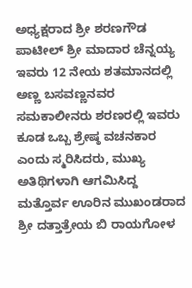ಅಧ್ಯಕ್ಷರಾದ ಶ್ರೀ ಶರಣಗೌಡ ಪಾಟೀಲ್ ಶ್ರೀ ಮಾದಾರ ಚೆನ್ನಯ್ಯ ಇವರು 12 ನೇಯ ಶತಮಾನದಲ್ಲಿ ಅಣ್ಣ ಬಸವಣ್ಣನವರ ಸಮಕಾಲೀನರು ಶರಣರಲ್ಲಿ ಇವರು ಕೂಡ ಒಬ್ಬ ಶ್ರೇಷ್ಠ ವಚನಕಾರ ಎಂದು ಸ್ಮರಿಸಿದರು, ಮುಖ್ಯ ಅತಿಥಿಗಳಾಗಿ ಆಗಮಿಸಿದ್ದ ಮತ್ತೊರ್ವ ಊರಿನ ಮುಖಂಡರಾದ ಶ್ರೀ ದತ್ತಾತ್ರೇಯ ಬಿ ರಾಯಗೋಳ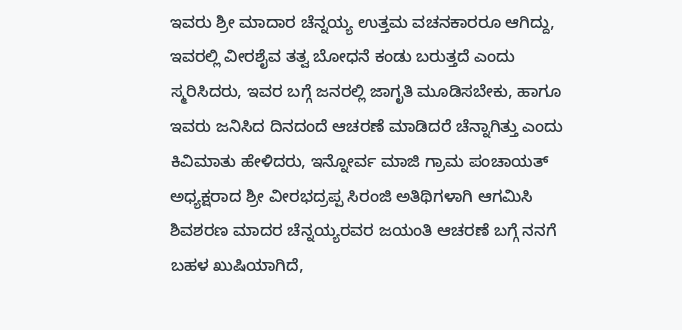ಇವರು ಶ್ರೀ ಮಾದಾರ ಚೆನ್ನಯ್ಯ ಉತ್ತಮ ವಚನಕಾರರೂ ಆಗಿದ್ದು, ಇವರಲ್ಲಿ ವೀರಶೈವ ತತ್ವ ಬೋಧನೆ ಕಂಡು ಬರುತ್ತದೆ ಎಂದು ಸ್ಮರಿಸಿದರು, ಇವರ ಬಗ್ಗೆ ಜನರಲ್ಲಿ ಜಾಗೃತಿ ಮೂಡಿಸಬೇಕು, ಹಾಗೂ ಇವರು ಜನಿಸಿದ ದಿನದಂದೆ ಆಚರಣೆ ಮಾಡಿದರೆ ಚೆನ್ನಾಗಿತ್ತು ಎಂದು ಕಿವಿಮಾತು ಹೇಳಿದರು, ಇನ್ನೋರ್ವ ಮಾಜಿ ಗ್ರಾಮ ಪಂಚಾಯತ್ ಅಧ್ಯಕ್ಷರಾದ ಶ್ರೀ ವೀರಭದ್ರಪ್ಪ ಸಿರಂಜಿ ಅತಿಥಿಗಳಾಗಿ ಆಗಮಿಸಿ ಶಿವಶರಣ ಮಾದರ ಚೆನ್ನಯ್ಯರವರ ಜಯಂತಿ ಆಚರಣೆ ಬಗ್ಗೆ ನನಗೆ ಬಹಳ ಖುಷಿಯಾಗಿದೆ,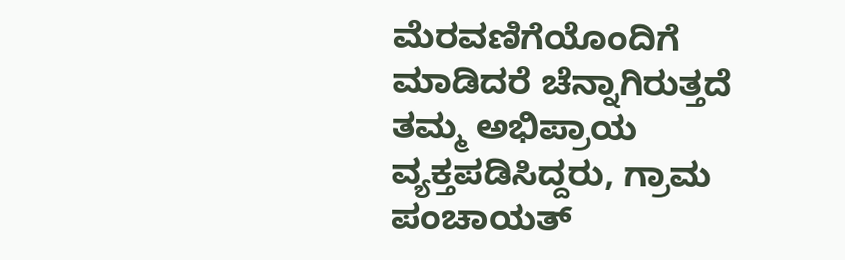ಮೆರವಣಿಗೆಯೊಂದಿಗೆ ಮಾಡಿದರೆ ಚೆನ್ನಾಗಿರುತ್ತದೆ ತಮ್ಮ ಅಭಿಪ್ರಾಯ ವ್ಯಕ್ತಪಡಿಸಿದ್ದರು, ಗ್ರಾಮ ಪಂಚಾಯತ್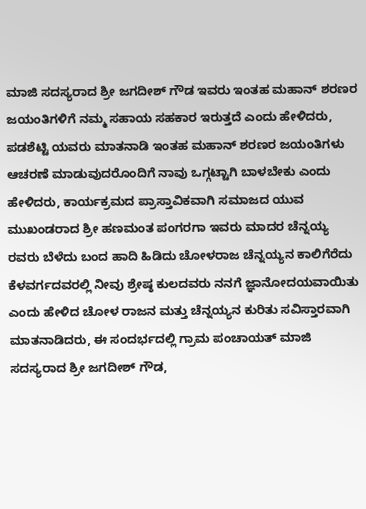ಮಾಜಿ ಸದಸ್ಯರಾದ ಶ್ರೀ ಜಗದೀಶ್ ಗೌಡ ಇವರು ಇಂತಹ ಮಹಾನ್ ಶರಣರ ಜಯಂತಿಗಳಿಗೆ ನಮ್ಮ ಸಹಾಯ ಸಹಕಾರ ಇರುತ್ತದೆ ಎಂದು ಹೇಳಿದರು, ಪಡಶೆಟ್ಟಿ ಯವರು ಮಾತನಾಡಿ ಇಂತಹ ಮಹಾನ್ ಶರಣರ ಜಯಂತಿಗಳು ಆಚರಣೆ ಮಾಡುವುದರೊಂದಿಗೆ ನಾವು ಒಗ್ಗಟ್ಟಾಗಿ ಬಾಳಬೇಕು ಎಂದು ಹೇಳಿದರು, ಕಾರ್ಯಕ್ರಮದ ಪ್ರಾಸ್ತಾವಿಕವಾಗಿ ಸಮಾಜದ ಯುವ ಮುಖಂಡರಾದ ಶ್ರೀ ಹಣಮಂತ ಪಂಗರಗಾ ಇವರು ಮಾದರ ಚೆನ್ನಯ್ಯ ರವರು ಬೆಳೆದು ಬಂದ ಹಾದಿ ಹಿಡಿದು ಚೋಳರಾಜ ಚೆನ್ನಯ್ಯನ ಕಾಲಿಗೆರೆದು ಕೆಳವರ್ಗದವರಲ್ಲಿ ನೀವು ಶ್ರೇಷ್ಠ ಕುಲದವರು ನನಗೆ ಜ್ಞಾನೋದಯವಾಯಿತು ಎಂದು ಹೇಳಿದ ಚೋಳ ರಾಜನ ಮತ್ತು ಚೆನ್ನಯ್ಯನ ಕುರಿತು ಸವಿಸ್ತಾರವಾಗಿ ಮಾತನಾಡಿದರು, ಈ ಸಂದರ್ಭದಲ್ಲಿ ಗ್ರಾಮ ಪಂಚಾಯತ್ ಮಾಜಿ ಸದಸ್ಯರಾದ ಶ್ರೀ ಜಗದೀಶ್ ಗೌಡ,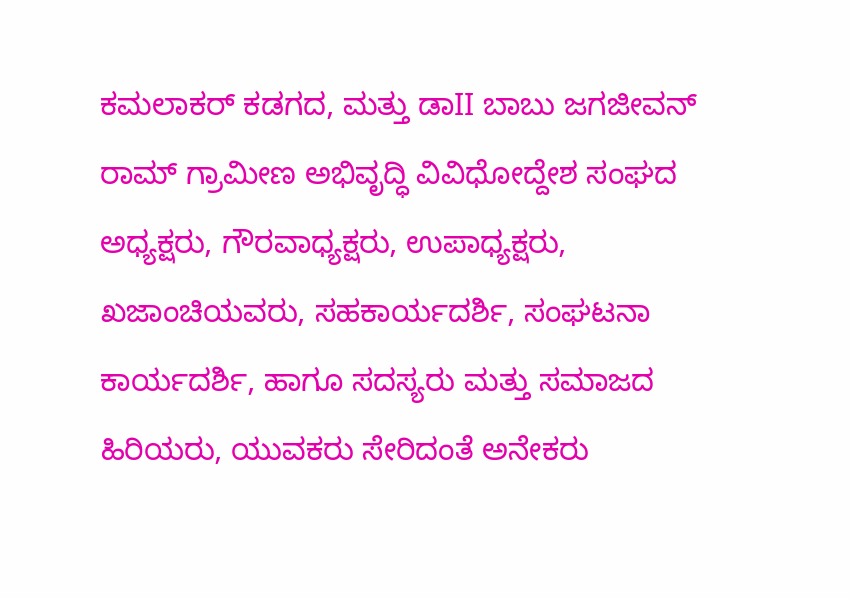ಕಮಲಾಕರ್ ಕಡಗದ, ಮತ್ತು ಡಾII ಬಾಬು ಜಗಜೀವನ್ ರಾಮ್ ಗ್ರಾಮೀಣ ಅಭಿವೃದ್ಧಿ ವಿವಿಧೋದ್ದೇಶ ಸಂಘದ ಅಧ್ಯಕ್ಷರು, ಗೌರವಾಧ್ಯಕ್ಷರು, ಉಪಾಧ್ಯಕ್ಷರು, ಖಜಾಂಚಿಯವರು, ಸಹಕಾರ್ಯದರ್ಶಿ, ಸಂಘಟನಾ ಕಾರ್ಯದರ್ಶಿ, ಹಾಗೂ ಸದಸ್ಯರು ಮತ್ತು ಸಮಾಜದ ಹಿರಿಯರು, ಯುವಕರು ಸೇರಿದಂತೆ ಅನೇಕರು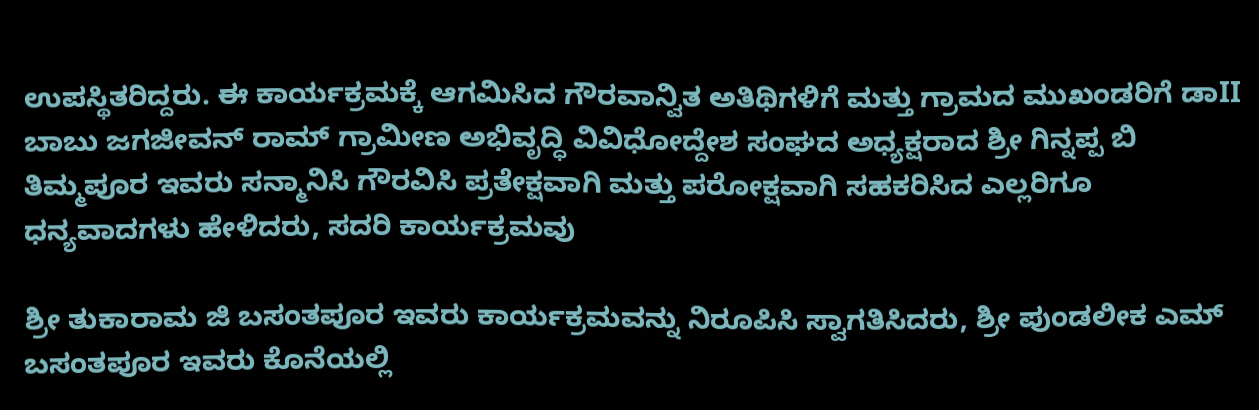ಉಪಸ್ಥಿತರಿದ್ದರು. ಈ ಕಾರ್ಯಕ್ರಮಕ್ಕೆ ಆಗಮಿಸಿದ ಗೌರವಾನ್ವಿತ ಅತಿಥಿಗಳಿಗೆ ಮತ್ತು ಗ್ರಾಮದ ಮುಖಂಡರಿಗೆ ಡಾII ಬಾಬು ಜಗಜೀವನ್ ರಾಮ್ ಗ್ರಾಮೀಣ ಅಭಿವೃದ್ಧಿ ವಿವಿಧೋದ್ದೇಶ ಸಂಘದ ಅಧ್ಯಕ್ಷರಾದ ಶ್ರೀ ಗಿನ್ನಪ್ಪ ಬಿ ತಿಮ್ಮಪೂರ ಇವರು ಸನ್ಮಾನಿಸಿ ಗೌರವಿಸಿ ಪ್ರತೇಕ್ಷವಾಗಿ ಮತ್ತು ಪರೋಕ್ಷವಾಗಿ ಸಹಕರಿಸಿದ ಎಲ್ಲರಿಗೂ ಧನ್ಯವಾದಗಳು ಹೇಳಿದರು, ಸದರಿ ಕಾರ್ಯಕ್ರಮವು

ಶ್ರೀ ತುಕಾರಾಮ ಜಿ ಬಸಂತಪೂರ ಇವರು ಕಾರ್ಯಕ್ರಮವನ್ನು ನಿರೂಪಿಸಿ ಸ್ವಾಗತಿಸಿದರು, ಶ್ರೀ ಪುಂಡಲೀಕ ಎಮ್ ಬಸಂತಪೂರ ಇವರು ಕೊನೆಯಲ್ಲಿ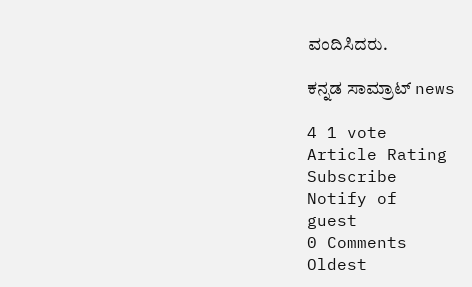ವಂದಿಸಿದರು.

ಕನ್ನಡ ಸಾಮ್ರಾಟ್ news

4 1 vote
Article Rating
Subscribe
Notify of
guest
0 Comments
Oldest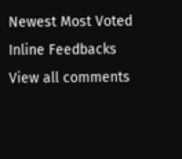Newest Most Voted
Inline Feedbacks
View all comments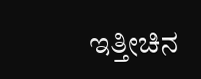ಇತ್ತೀಚಿನ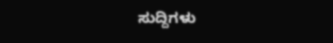ಸುದ್ದಿಗಳು